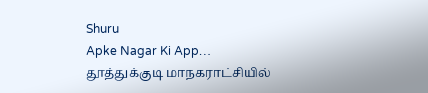Shuru
Apke Nagar Ki App…
தூத்துக்குடி மாநகராட்சியில்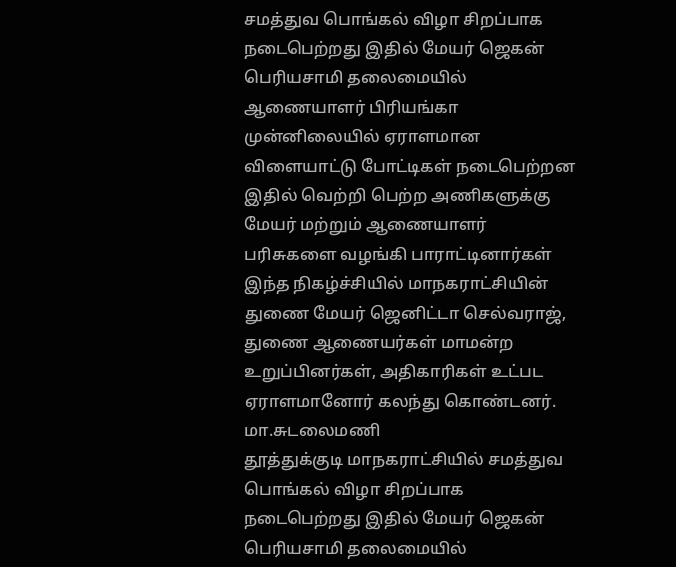சமத்துவ பொங்கல் விழா சிறப்பாக நடைபெற்றது இதில் மேயர் ஜெகன் பெரியசாமி தலைமையில் ஆணையாளர் பிரியங்கா முன்னிலையில் ஏராளமான விளையாட்டு போட்டிகள் நடைபெற்றன இதில் வெற்றி பெற்ற அணிகளுக்கு மேயர் மற்றும் ஆணையாளர் பரிசுகளை வழங்கி பாராட்டினார்கள் இந்த நிகழ்ச்சியில் மாநகராட்சியின் துணை மேயர் ஜெனிட்டா செல்வராஜ், துணை ஆணையர்கள் மாமன்ற உறுப்பினர்கள், அதிகாரிகள் உட்பட ஏராளமானோர் கலந்து கொண்டனர்.
மா.சுடலைமணி
தூத்துக்குடி மாநகராட்சியில் சமத்துவ பொங்கல் விழா சிறப்பாக நடைபெற்றது இதில் மேயர் ஜெகன் பெரியசாமி தலைமையில்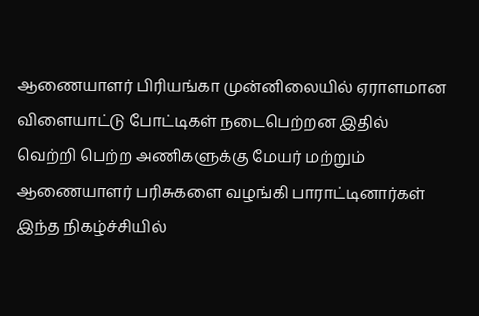ஆணையாளர் பிரியங்கா முன்னிலையில் ஏராளமான விளையாட்டு போட்டிகள் நடைபெற்றன இதில் வெற்றி பெற்ற அணிகளுக்கு மேயர் மற்றும் ஆணையாளர் பரிசுகளை வழங்கி பாராட்டினார்கள் இந்த நிகழ்ச்சியில்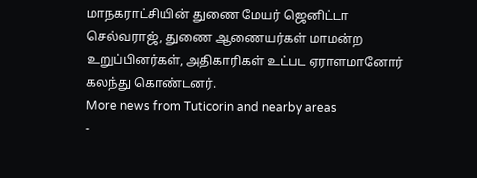மாநகராட்சியின் துணை மேயர் ஜெனிட்டா செல்வராஜ், துணை ஆணையர்கள் மாமன்ற உறுப்பினர்கள், அதிகாரிகள் உட்பட ஏராளமானோர் கலந்து கொண்டனர்.
More news from Tuticorin and nearby areas
-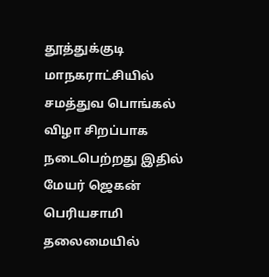தூத்துக்குடி மாநகராட்சியில் சமத்துவ பொங்கல் விழா சிறப்பாக நடைபெற்றது இதில் மேயர் ஜெகன் பெரியசாமி தலைமையில்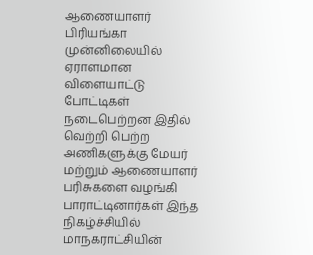ஆணையாளர் பிரியங்கா முன்னிலையில் ஏராளமான விளையாட்டு போட்டிகள் நடைபெற்றன இதில் வெற்றி பெற்ற அணிகளுக்கு மேயர் மற்றும் ஆணையாளர் பரிசுகளை வழங்கி பாராட்டினார்கள் இந்த நிகழ்ச்சியில் மாநகராட்சியின்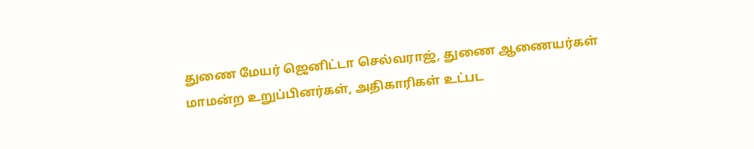துணை மேயர் ஜெனிட்டா செல்வராஜ், துணை ஆணையர்கள் மாமன்ற உறுப்பினர்கள், அதிகாரிகள் உட்பட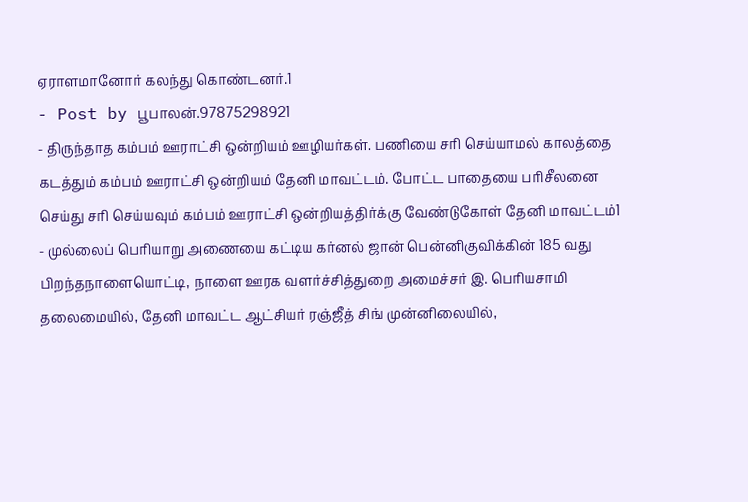ஏராளமானோர் கலந்து கொண்டனர்.1
- Post by பூபாலன்.97875298921
- திருந்தாத கம்பம் ஊராட்சி ஒன்றியம் ஊழியர்கள். பணியை சரி செய்யாமல் காலத்தை கடத்தும் கம்பம் ஊராட்சி ஒன்றியம் தேனி மாவட்டம். போட்ட பாதையை பரிசீலனை செய்து சரி செய்யவும் கம்பம் ஊராட்சி ஒன்றியத்திர்க்கு வேண்டுகோள் தேனி மாவட்டம்1
- முல்லைப் பெரியாறு அணையை கட்டிய கர்னல் ஜான் பென்னிகுவிக்கின் 185 வது பிறந்தநாளையொட்டி, நாளை ஊரக வளர்ச்சித்துறை அமைச்சர் இ. பெரியசாமி தலைமையில், தேனி மாவட்ட ஆட்சியர் ரஞ்ஜீத் சிங் முன்னிலையில்,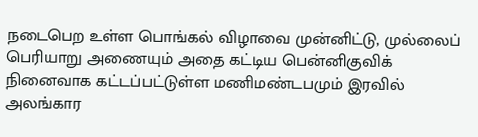நடைபெற உள்ள பொங்கல் விழாவை முன்னிட்டு, முல்லைப் பெரியாறு அணையும் அதை கட்டிய பென்னிகுவிக் நினைவாக கட்டப்பட்டுள்ள மணிமண்டபமும் இரவில் அலங்கார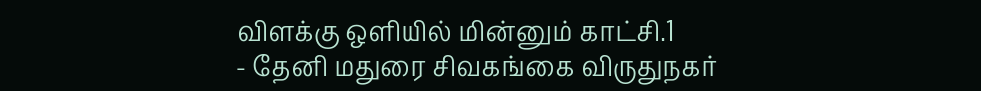விளக்கு ஒளியில் மின்னும் காட்சி.1
- தேனி மதுரை சிவகங்கை விருதுநகர்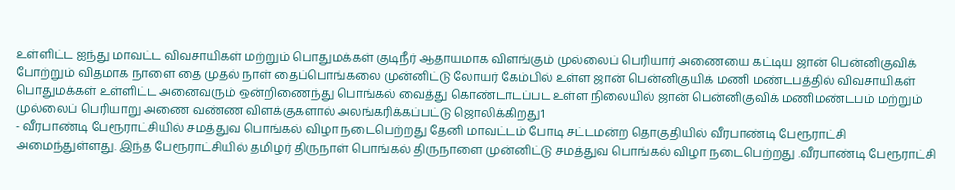உள்ளிட்ட ஐந்து மாவட்ட விவசாயிகள் மற்றும் பொதுமக்கள் குடிநீர் ஆதாயமாக விளங்கும் முல்லைப் பெரியார் அணையை கட்டிய ஜான் பென்னிகுவிக் போற்றும் விதமாக நாளை தை முதல் நாள் தைப்பொங்கலை முன்னிட்டு லோயர் கேம்பில் உள்ள ஜான் பென்னிகுயிக் மணி மண்டபத்தில் விவசாயிகள் பொதுமக்கள் உள்ளிட்ட அனைவரும் ஒன்றிணைந்து பொங்கல் வைத்து கொண்டாடப்பட உள்ள நிலையில் ஜான் பென்னிகுவிக் மணிமண்டபம் மற்றும் முல்லைப் பெரியாறு அணை வண்ண விளக்குகளால் அலங்கரிக்கப்பட்டு ஜொலிக்கிறது1
- வீரபாண்டி பேரூராட்சியில் சமத்துவ பொங்கல் விழா நடைபெற்றது தேனி மாவட்டம் போடி சட்டமன்ற தொகுதியில் வீரபாண்டி பேரூராட்சி அமைந்துள்ளது. இந்த பேரூராட்சியில் தமிழர் திருநாள் பொங்கல் திருநாளை முன்னிட்டு சமத்துவ பொங்கல் விழா நடைபெற்றது .வீரபாண்டி பேரூராட்சி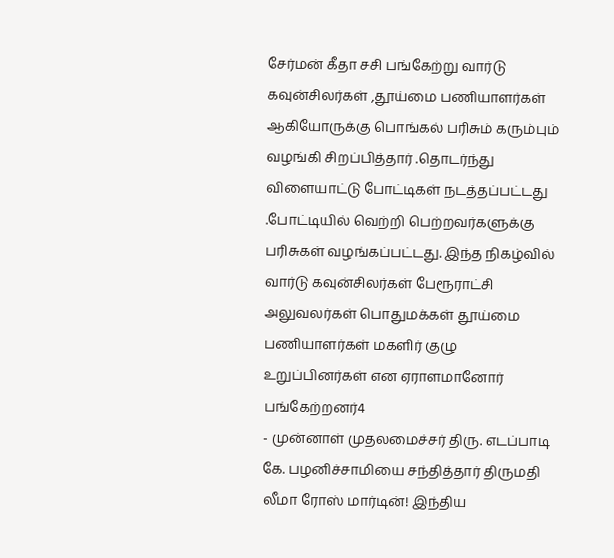சேர்மன் கீதா சசி பங்கேற்று வார்டு கவுன்சிலர்கள் ,தூய்மை பணியாளர்கள் ஆகியோருக்கு பொங்கல் பரிசும் கரும்பும் வழங்கி சிறப்பித்தார் .தொடர்ந்து விளையாட்டு போட்டிகள் நடத்தப்பட்டது .போட்டியில் வெற்றி பெற்றவர்களுக்கு பரிசுகள் வழங்கப்பட்டது. இந்த நிகழ்வில் வார்டு கவுன்சிலர்கள் பேரூராட்சி அலுவலர்கள் பொதுமக்கள் தூய்மை பணியாளர்கள் மகளிர் குழு உறுப்பினர்கள் என ஏராளமானோர் பங்கேற்றனர்4
- முன்னாள் முதலமைச்சர் திரு. எடப்பாடி கே. பழனிச்சாமியை சந்தித்தார் திருமதி லீமா ரோஸ் மார்டின்! இந்திய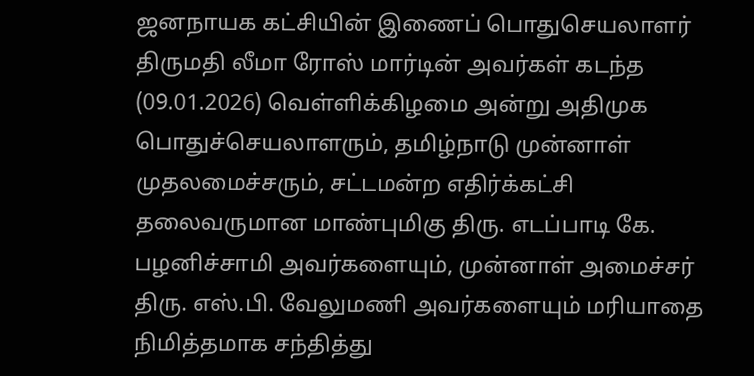ஜனநாயக கட்சியின் இணைப் பொதுசெயலாளர் திருமதி லீமா ரோஸ் மார்டின் அவர்கள் கடந்த (09.01.2026) வெள்ளிக்கிழமை அன்று அதிமுக பொதுச்செயலாளரும், தமிழ்நாடு முன்னாள் முதலமைச்சரும், சட்டமன்ற எதிர்க்கட்சி தலைவருமான மாண்புமிகு திரு. எடப்பாடி கே. பழனிச்சாமி அவர்களையும், முன்னாள் அமைச்சர் திரு. எஸ்.பி. வேலுமணி அவர்களையும் மரியாதை நிமித்தமாக சந்தித்து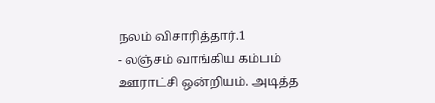நலம் விசாரித்தார்.1
- லஞ்சம் வாங்கிய கம்பம் ஊராட்சி ஒன்றியம். அடித்த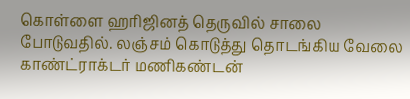கொள்ளை ஹரிஜினத் தெருவில் சாலை போடுவதில். லஞ்சம் கொடுத்து தொடங்கிய வேலை காண்ட்ராக்டர் மணிகண்டன்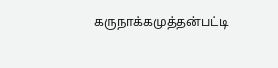கருநாக்கமுத்தன்பட்டி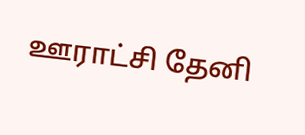ஊராட்சி தேனி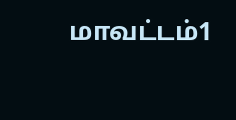மாவட்டம்1